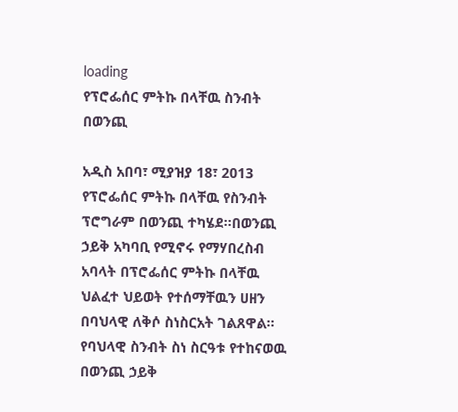loading
የፕሮፌሰር ምትኩ በላቸዉ ስንብት በወንጪ

አዲስ አበባ፣ ሚያዝያ 18፣ 2013 የፕሮፌሰር ምትኩ በላቸዉ የስንብት ፕሮግራም በወንጪ ተካሄደ፡፡በወንጪ ኃይቅ አካባቢ የሚኖሩ የማሃበረስብ አባላት በፕሮፌሰር ምትኩ በላቸዉ ህልፈተ ህይወት የተሰማቸዉን ሀዘን በባህላዊ ለቅሶ ስነስርአት ገልጸዋል፡፡ የባህላዊ ስንብት ስነ ስርዓቱ የተከናወዉ በወንጪ ኃይቅ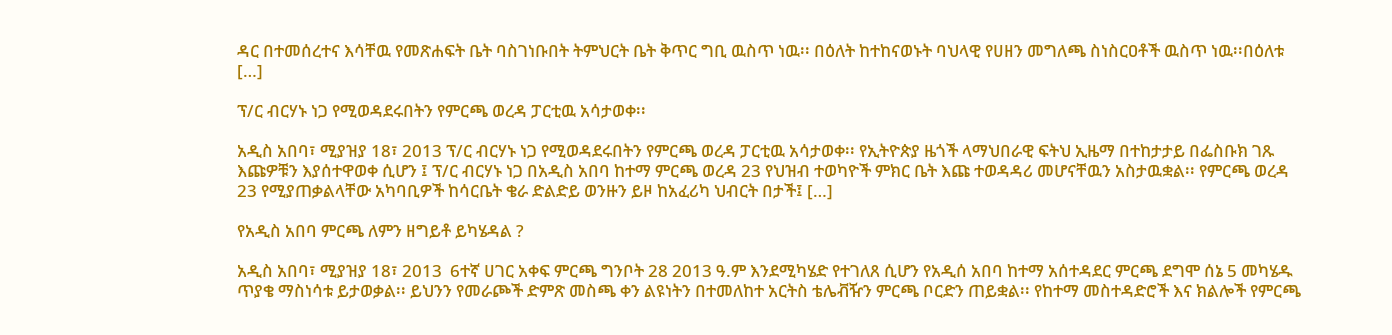ዳር በተመሰረተና እሳቸዉ የመጽሐፍት ቤት ባስገነቡበት ትምህርት ቤት ቅጥር ግቢ ዉስጥ ነዉ፡፡ በዕለት ከተከናወኑት ባህላዊ የሀዘን መግለጫ ስነስርዐቶች ዉስጥ ነዉ፡፡በዕለቱ […]

ፕ/ር ብርሃኑ ነጋ የሚወዳደሩበትን የምርጫ ወረዳ ፓርቲዉ አሳታወቀ፡፡

አዲስ አበባ፣ ሚያዝያ 18፣ 2013 ፕ/ር ብርሃኑ ነጋ የሚወዳደሩበትን የምርጫ ወረዳ ፓርቲዉ አሳታወቀ፡፡ የኢትዮጵያ ዜጎች ላማህበራዊ ፍትህ ኢዜማ በተከታታይ በፌስቡክ ገጹ እጩዎቹን እያሰተዋወቀ ሲሆን ፤ ፕ/ር ብርሃኑ ነጋ በአዲስ አበባ ከተማ ምርጫ ወረዳ 23 የህዝብ ተወካዮች ምክር ቤት እጩ ተወዳዳሪ መሆናቸዉን አስታዉቋል፡፡ የምርጫ ወረዳ 23 የሚያጠቃልላቸው አካባቢዎች ከሳርቤት ቄራ ድልድይ ወንዙን ይዞ ከአፈሪካ ህብርት በታች፤ […]

የአዲስ አበባ ምርጫ ለምን ዘግይቶ ይካሄዳል ?

አዲስ አበባ፣ ሚያዝያ 18፣ 2013  6ተኛ ሀገር አቀፍ ምርጫ ግንቦት 28 2013 ዓ.ም እንደሚካሄድ የተገለጸ ሲሆን የአዲሰ አበባ ከተማ አሰተዳደር ምርጫ ደግሞ ሰኔ 5 መካሄዱ ጥያቄ ማስነሳቱ ይታወቃል፡፡ ይህንን የመራጮች ድምጽ መስጫ ቀን ልዩነትን በተመለከተ አርትስ ቴሌቭዥን ምርጫ ቦርድን ጠይቋል፡፡ የከተማ መስተዳድሮች እና ክልሎች የምርጫ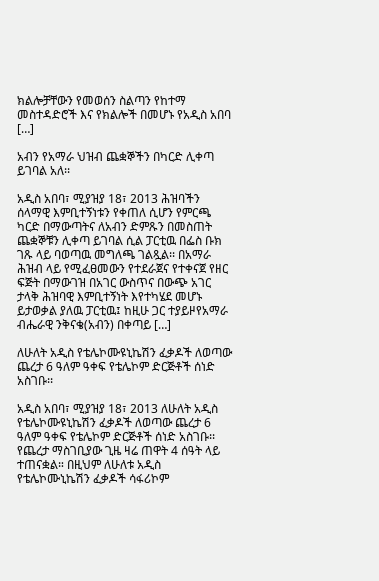ክልሎቻቸውን የመወሰን ስልጣን የከተማ መስተዳድሮች እና የክልሎች በመሆኑ የአዲስ አበባ […]

አብን የአማራ ህዝብ ጨቋኞችን በካርድ ሊቀጣ ይገባል አለ፡፡

አዲስ አበባ፣ ሚያዝያ 18፣ 2013 ሕዝባችን ሰላማዊ እምቢተኝነቱን የቀጠለ ሲሆን የምርጫ ካርድ በማውጣትና ለአብን ድምጹን በመስጠት ጨቋኞቹን ሊቀጣ ይገባል ሲል ፓርቲዉ በፌስ ቡክ ገጹ ላይ ባወጣዉ መግለጫ ገልጿል፡፡ በአማራ ሕዝብ ላይ የሚፈፀመውን የተደራጀና የተቀናጀ የዘር ፍጅት በማውገዝ በአገር ውስጥና በውጭ አገር ታላቅ ሕዝባዊ እምቢተኝነት እየተካሄደ መሆኑ ይታወቃል ያለዉ ፓርቲዉ፤ ከዚሁ ጋር ተያይዞየአማራ ብሔራዊ ንቅናቄ(አብን) በቀጣይ […]

ለሁለት አዲስ የቴሌኮሙዩኒኬሽን ፈቃዶች ለወጣው ጨረታ 6 ዓለም ዓቀፍ የቴሌኮም ድርጅቶች ሰነድ አስገቡ፡፡

አዲስ አበባ፣ ሚያዝያ 18፣ 2013 ለሁለት አዲስ የቴሌኮሙዩኒኬሽን ፈቃዶች ለወጣው ጨረታ 6 ዓለም ዓቀፍ የቴሌኮም ድርጅቶች ሰነድ አስገቡ፡፡ የጨረታ ማስገቢያው ጊዜ ዛሬ ጠዋት 4 ሰዓት ላይ ተጠናቋል። በዚህም ለሁለቱ አዲስ የቴሌኮሙኒኬሽን ፈቃዶች ሳፋሪኮም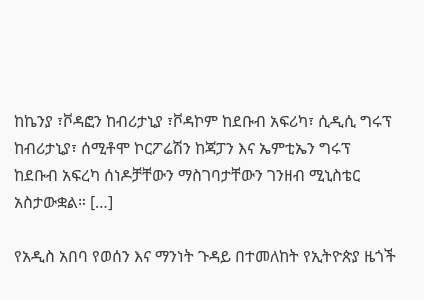ከኬንያ ፣ቮዳፎን ከብሪታኒያ ፣ቮዳኮም ከደቡብ አፍሪካ፣ ሲዲሲ ግሩፕ ከብሪታኒያ፣ ሰሚቶሞ ኮርፖሬሽን ከጃፓን እና ኤምቲኤን ግሩፕ ከደቡብ አፍረካ ሰነዶቻቸውን ማስገባታቸውን ገንዘብ ሚኒስቴር አስታውቋል። […]

የአዲስ አበባ የወሰን እና ማንነት ጉዳይ በተመለከት የኢትዮጵያ ዜጎች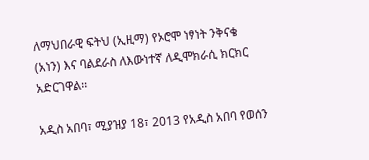ለማህበራዊ ፍትህ (ኢዚማ) የኦሮሞ ነፃነት ንቅናቄ (አነን) እና ባልደራስ ለእውነተኛ ለዲሞክራሲ ክርክር አድርገዋል፡፡

አዲስ አበባ፣ ሚያዝያ 18፣ 2013 የአዲስ አበባ የወሰን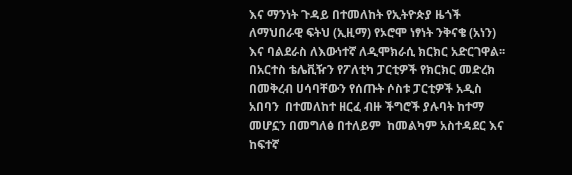እና ማንነት ጉዳይ በተመለከት የኢትዮጵያ ዜጎች ለማህበራዊ ፍትህ (ኢዚማ) የኦሮሞ ነፃነት ንቅናቄ (አነን) እና ባልደራስ ለእውነተኛ ለዲሞክራሲ ክርክር አድርገዋል፡፡በአርተስ ቴሌቪዥን የፖለቲካ ፓርቲዎች የክርክር መድረክ  በመቅረብ ሀሳባቸውን የሰጡት ሶስቱ ፓርቲዎች አዲስ  አበባን  በተመለከተ ዘርፈ ብዙ ችግሮች ያሉባት ከተማ መሆኗን በመግለፅ በተለይም  ከመልካም አስተዳደር እና ከፍተኛ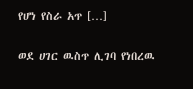የሆነ የስራ አጥ […]

ወደ ሀገር ዉስጥ ሊገባ የነበረዉ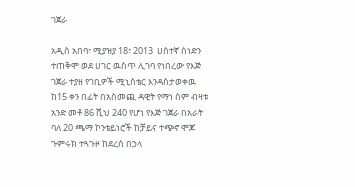ገጀራ

አዲስ አበባ፣ ሚያዝያ 18፣ 2013  ሀሰተኛ ሰነድን ተጠቅሞ ወደ ሀገር ዉስጥ ሊገባ የነበረው የእጅ ገጀራ ተያዘ የገቢዎች ሚኒስቴር እንዳስታወቀዉ ከ15 ቀን በፊት በአስመጪ ዳዊት የማነ ስም ብዛቱ አንድ መቶ 86 ሺህ 240 የሆነ የእጅ ገጀራ በአራት ባለ 20 ጫማ ኮንቴይነሮች ከቻይና ተጭኖ ሞጆ ጉምሩክ ተጓጉዞ ከደረሰ በኃላ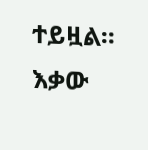ተይዟል፡፡ እቃው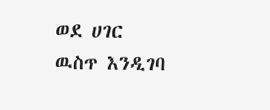ወደ ሀገር ዉስጥ እንዲገባ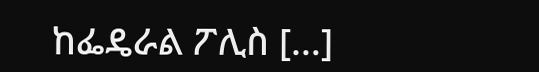ከፌዴራል ፖሊስ […]